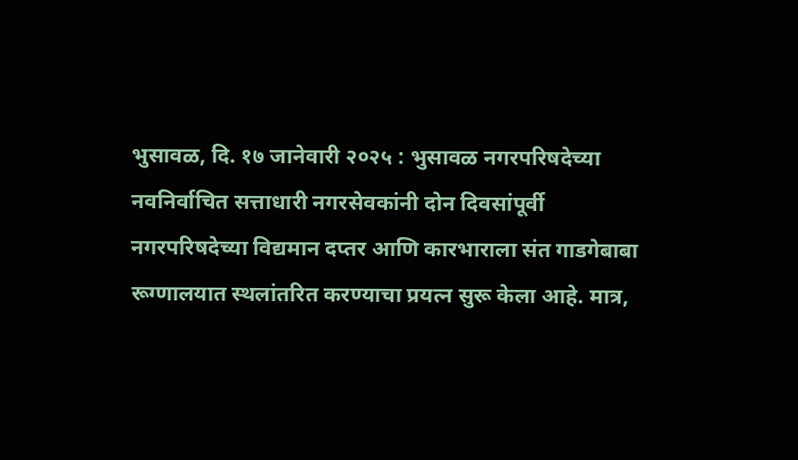भुसावळ, दि. १७ जानेवारी २०२५ : भुसावळ नगरपरिषदेच्या नवनिर्वाचित सत्ताधारी नगरसेवकांनी दोन दिवसांपूर्वी नगरपरिषदेच्या विद्यमान दप्तर आणि कारभाराला संत गाडगेबाबा रूग्णालयात स्थलांतरित करण्याचा प्रयत्न सुरू केला आहे. मात्र,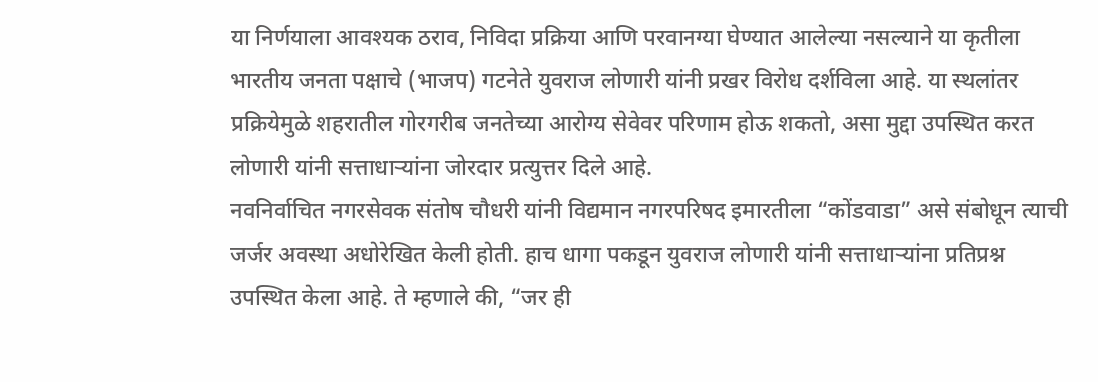या निर्णयाला आवश्यक ठराव, निविदा प्रक्रिया आणि परवानग्या घेण्यात आलेल्या नसल्याने या कृतीला भारतीय जनता पक्षाचे (भाजप) गटनेते युवराज लोणारी यांनी प्रखर विरोध दर्शविला आहे. या स्थलांतर प्रक्रियेमुळे शहरातील गोरगरीब जनतेच्या आरोग्य सेवेवर परिणाम होऊ शकतो, असा मुद्दा उपस्थित करत लोणारी यांनी सत्ताधाऱ्यांना जोरदार प्रत्युत्तर दिले आहे.
नवनिर्वाचित नगरसेवक संतोष चौधरी यांनी विद्यमान नगरपरिषद इमारतीला “कोंडवाडा” असे संबोधून त्याची जर्जर अवस्था अधोरेखित केली होती. हाच धागा पकडून युवराज लोणारी यांनी सत्ताधाऱ्यांना प्रतिप्रश्न उपस्थित केला आहे. ते म्हणाले की, “जर ही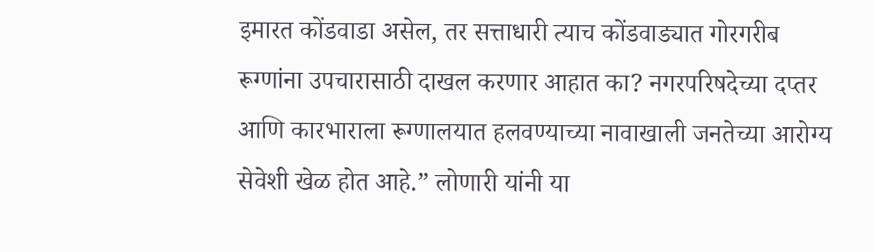इमारत कोंडवाडा असेल, तर सत्ताधारी त्याच कोंडवाड्यात गोरगरीब रूग्णांना उपचारासाठी दाखल करणार आहात का? नगरपरिषदेच्या दप्तर आणि कारभाराला रूग्णालयात हलवण्याच्या नावाखाली जनतेच्या आरोग्य सेवेशी खेळ होत आहे.” लोणारी यांनी या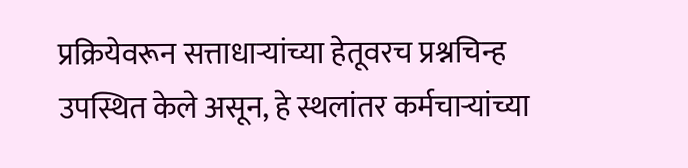प्रक्रियेवरून सत्ताधाऱ्यांच्या हेतूवरच प्रश्नचिन्ह उपस्थित केले असून, हे स्थलांतर कर्मचाऱ्यांच्या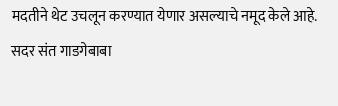मदतीने थेट उचलून करण्यात येणार असल्याचे नमूद केले आहे.
सदर संत गाडगेबाबा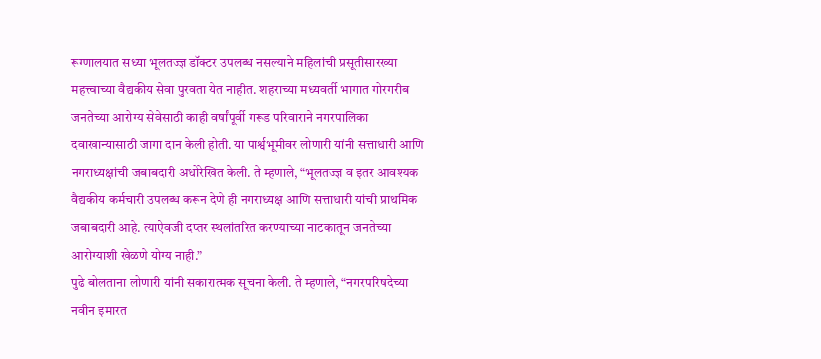रूग्णालयात सध्या भूलतज्ज्ञ डॉक्टर उपलब्ध नसल्याने महिलांची प्रसूतीसारख्या महत्त्वाच्या वैद्यकीय सेवा पुरवता येत नाहीत. शहराच्या मध्यवर्ती भागात गोरगरीब जनतेच्या आरोग्य सेवेसाठी काही वर्षांपूर्वी गरूड परिवाराने नगरपालिका दवाखान्यासाठी जागा दान केली होती. या पार्श्वभूमीवर लोणारी यांनी सत्ताधारी आणि नगराध्यक्षांची जबाबदारी अधोरेखित केली. ते म्हणाले, “भूलतज्ज्ञ व इतर आवश्यक वैद्यकीय कर्मचारी उपलब्ध करून देणे ही नगराध्यक्ष आणि सत्ताधारी यांची प्राथमिक जबाबदारी आहे. त्याऐवजी दप्तर स्थलांतरित करण्याच्या नाटकातून जनतेच्या आरोग्याशी खेळणे योग्य नाही.”
पुढे बोलताना लोणारी यांनी सकारात्मक सूचना केली. ते म्हणाले, “नगरपरिषदेच्या नवीन इमारत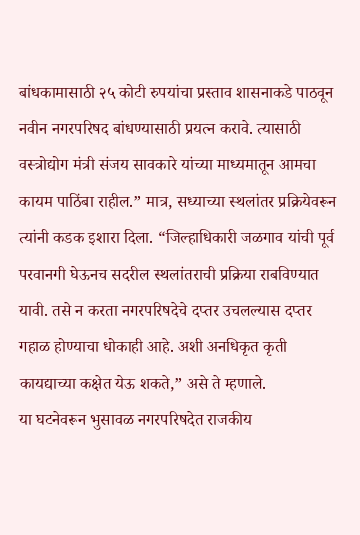बांधकामासाठी २५ कोटी रुपयांचा प्रस्ताव शासनाकडे पाठवून नवीन नगरपरिषद बांधण्यासाठी प्रयत्न करावे. त्यासाठी वस्त्रोद्योग मंत्री संजय सावकारे यांच्या माध्यमातून आमचा कायम पाठिंबा राहील.” मात्र, सध्याच्या स्थलांतर प्रक्रियेवरून त्यांनी कडक इशारा दिला. “जिल्हाधिकारी जळगाव यांची पूर्व परवानगी घेऊनच सदरील स्थलांतराची प्रक्रिया राबविण्यात यावी. तसे न करता नगरपरिषदेचे दप्तर उचलल्यास दप्तर गहाळ होण्याचा धोकाही आहे. अशी अनधिकृत कृती कायद्याच्या कक्षेत येऊ शकते,” असे ते म्हणाले.
या घटनेवरून भुसावळ नगरपरिषदेत राजकीय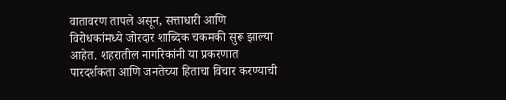वातावरण तापले असून, सत्ताधारी आणि विरोधकांमध्ये जोरदार शाब्दिक चकमकी सुरू झाल्या आहेत. शहरातील नागरिकांनी या प्रकरणात पारदर्शकता आणि जनतेच्या हिताचा विचार करण्याची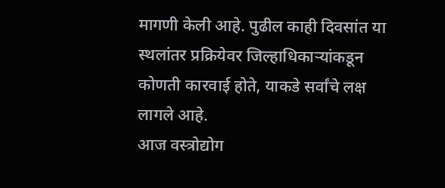मागणी केली आहे. पुढील काही दिवसांत या स्थलांतर प्रक्रियेवर जिल्हाधिकाऱ्यांकडून कोणती कारवाई होते, याकडे सर्वांचे लक्ष लागले आहे.
आज वस्त्रोद्योग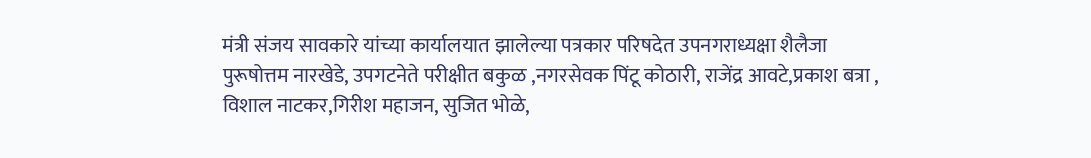मंत्री संजय सावकारे यांच्या कार्यालयात झालेल्या पत्रकार परिषदेत उपनगराध्यक्षा शैलैजा पुरूषोत्तम नारखेडे, उपगटनेते परीक्षीत बकुळ ,नगरसेवक पिंटू कोठारी, राजेंद्र आवटे,प्रकाश बत्रा , विशाल नाटकर,गिरीश महाजन, सुजित भोळे,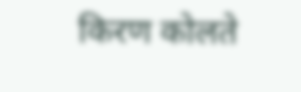किरण कोलते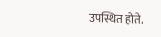उपस्थित होते.